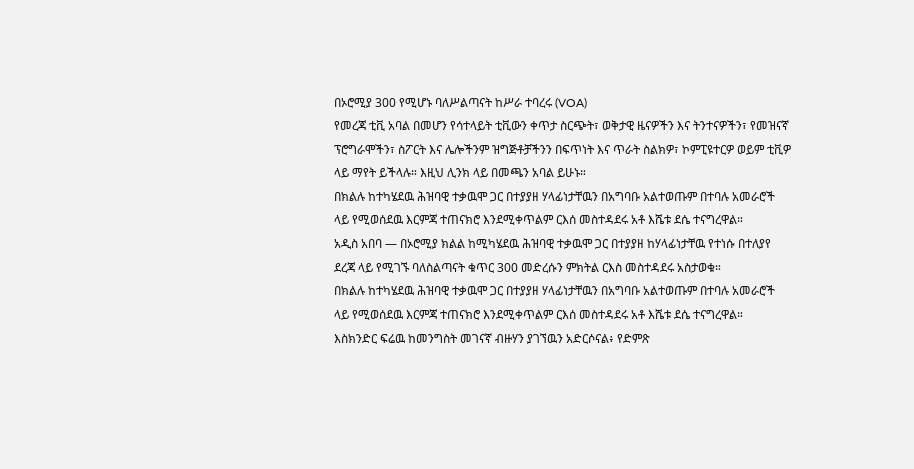በኦሮሚያ 300 የሚሆኑ ባለሥልጣናት ከሥራ ተባረሩ (VOA)
የመረጃ ቲቪ አባል በመሆን የሳተላይት ቲቪውን ቀጥታ ስርጭት፣ ወቅታዊ ዜናዎችን እና ትንተናዎችን፣ የመዝናኛ ፕሮግራሞችን፣ ስፖርት እና ሌሎችንም ዝግጅቶቻችንን በፍጥነት እና ጥራት ስልክዎ፣ ኮምፒዩተርዎ ወይም ቲቪዎ ላይ ማየት ይችላሉ። እዚህ ሊንክ ላይ በመጫን አባል ይሁኑ።
በክልሉ ከተካሄደዉ ሕዝባዊ ተቃዉሞ ጋር በተያያዘ ሃላፊነታቸዉን በአግባቡ አልተወጡም በተባሉ አመራሮች ላይ የሚወሰደዉ እርምጃ ተጠናክሮ እንደሚቀጥልም ርእሰ መስተዳደሩ አቶ እሼቱ ደሴ ተናግረዋል።
አዲስ አበባ — በኦሮሚያ ክልል ከሚካሄደዉ ሕዝባዊ ተቃዉሞ ጋር በተያያዘ ከሃላፊነታቸዉ የተነሱ በተለያየ ደረጃ ላይ የሚገኙ ባለስልጣናት ቁጥር 300 መድረሱን ምክትል ርእስ መስተዳደሩ አስታወቁ።
በክልሉ ከተካሄደዉ ሕዝባዊ ተቃዉሞ ጋር በተያያዘ ሃላፊነታቸዉን በአግባቡ አልተወጡም በተባሉ አመራሮች ላይ የሚወሰደዉ እርምጃ ተጠናክሮ እንደሚቀጥልም ርእሰ መስተዳደሩ አቶ እሼቱ ደሴ ተናግረዋል።
እስክንድር ፍሬዉ ከመንግስት መገናኛ ብዙሃን ያገኘዉን አድርሶናል፥ የድምጽ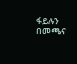ፋይሉን በመጫና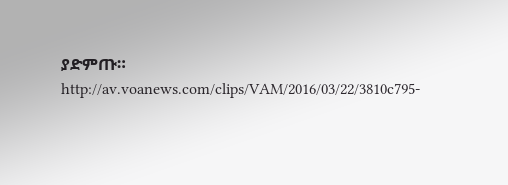ያድምጡ።
http://av.voanews.com/clips/VAM/2016/03/22/3810c795-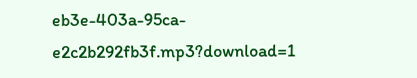eb3e-403a-95ca-e2c2b292fb3f.mp3?download=1